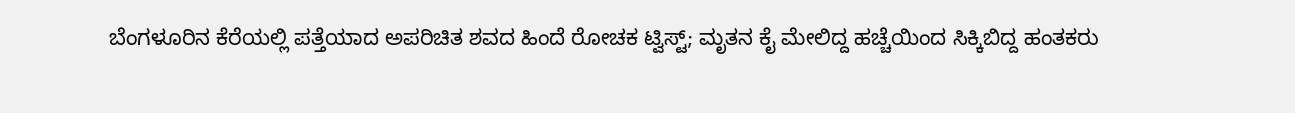ಬೆಂಗಳೂರಿನ ಕೆರೆಯಲ್ಲಿ ಪತ್ತೆಯಾದ ಅಪರಿಚಿತ ಶವದ ಹಿಂದೆ ರೋಚಕ ಟ್ವಿಸ್ಟ್; ಮೃತನ ಕೈ ಮೇಲಿದ್ದ ಹಚ್ಚೆಯಿಂದ ಸಿಕ್ಕಿಬಿದ್ದ ಹಂತಕರು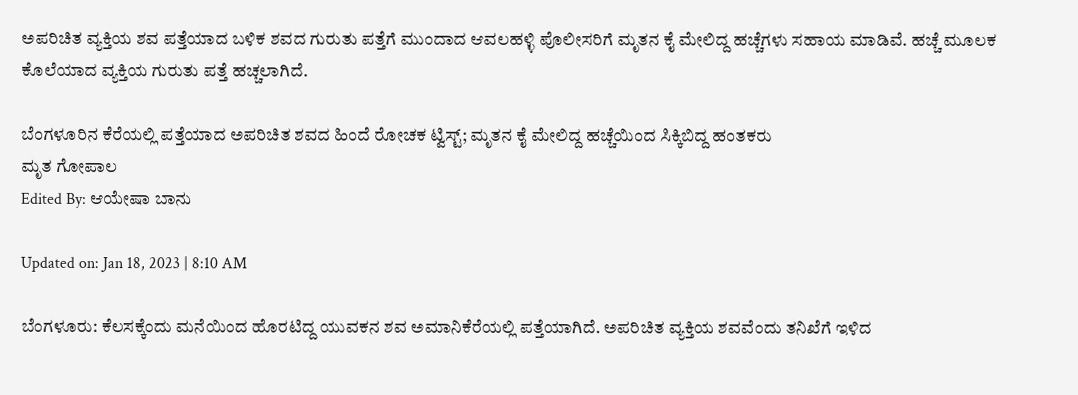ಅಪರಿಚಿತ ವ್ಯಕ್ತಿಯ ಶವ ಪತ್ತೆಯಾದ ಬಳಿಕ ಶವದ ಗುರುತು ಪತ್ತೆಗೆ ಮುಂದಾದ ಆವಲಹಳ್ಳಿ ಪೊಲೀಸರಿಗೆ ಮೃತನ ಕೈ ಮೇಲಿದ್ದ ಹಚ್ಚೆಗಳು ಸಹಾಯ ಮಾಡಿವೆ. ಹಚ್ಚೆ ಮೂಲಕ ಕೊಲೆಯಾದ ವ್ಯಕ್ತಿಯ ಗುರುತು ಪತ್ತೆ ಹಚ್ಚಲಾಗಿದೆ.

ಬೆಂಗಳೂರಿನ ಕೆರೆಯಲ್ಲಿ ಪತ್ತೆಯಾದ ಅಪರಿಚಿತ ಶವದ ಹಿಂದೆ ರೋಚಕ ಟ್ವಿಸ್ಟ್; ಮೃತನ ಕೈ ಮೇಲಿದ್ದ ಹಚ್ಚೆಯಿಂದ ಸಿಕ್ಕಿಬಿದ್ದ ಹಂತಕರು
ಮೃತ ಗೋಪಾಲ
Edited By: ಆಯೇಷಾ ಬಾನು

Updated on: Jan 18, 2023 | 8:10 AM

ಬೆಂಗಳೂರು: ಕೆಲಸಕ್ಕೆಂದು ಮನೆಯಿಂದ ಹೊರಟಿದ್ದ ಯುವಕನ ಶವ ಅಮಾನಿಕೆರೆಯಲ್ಲಿ ಪತ್ತೆಯಾಗಿದೆ. ಅಪರಿಚಿತ ವ್ಯಕ್ತಿಯ ಶವವೆಂದು ತನಿಖೆಗೆ ಇಳಿದ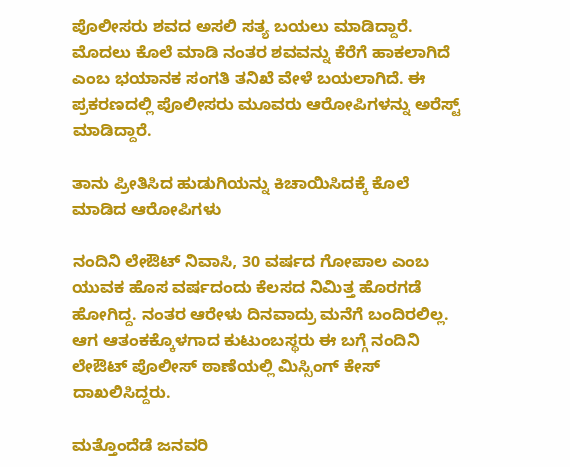ಪೊಲೀಸರು ಶವದ ಅಸಲಿ ಸತ್ಯ ಬಯಲು ಮಾಡಿದ್ದಾರೆ. ಮೊದಲು ಕೊಲೆ ಮಾಡಿ ನಂತರ ಶವವನ್ನು ಕೆರೆಗೆ ಹಾಕಲಾಗಿದೆ ಎಂಬ ಭಯಾನಕ ಸಂಗತಿ ತನಿಖೆ ವೇಳೆ ಬಯಲಾಗಿದೆ. ಈ ಪ್ರಕರಣದಲ್ಲಿ ಪೊಲೀಸರು ಮೂವರು ಆರೋಪಿಗಳನ್ನು ಅರೆಸ್ಟ್ ಮಾಡಿದ್ದಾರೆ.

ತಾನು ಪ್ರೀತಿಸಿದ ಹುಡುಗಿಯನ್ನು ಕಿಚಾಯಿಸಿದಕ್ಕೆ ಕೊಲೆ ಮಾಡಿದ ಆರೋಪಿಗಳು

ನಂದಿನಿ ಲೇಔಟ್ ನಿವಾಸಿ, 30 ವರ್ಷದ ಗೋಪಾಲ ಎಂಬ ಯುವಕ ಹೊಸ ವರ್ಷದಂದು ಕೆಲಸದ ನಿಮಿತ್ತ ಹೊರಗಡೆ ಹೋಗಿದ್ದ. ನಂತರ ಆರೇಳು ದಿನವಾದ್ರು ಮನೆಗೆ ಬಂದಿರಲಿಲ್ಲ. ಆಗ ಆತಂಕಕ್ಕೊಳಗಾದ ಕುಟುಂಬಸ್ಥರು ಈ ಬಗ್ಗೆ ನಂದಿನಿ ಲೇಔಟ್ ಪೊಲೀಸ್ ಠಾಣೆಯಲ್ಲಿ ಮಿಸ್ಸಿಂಗ್ ಕೇಸ್ ದಾಖಲಿಸಿದ್ದರು.

ಮತ್ತೊಂದೆಡೆ ಜನವರಿ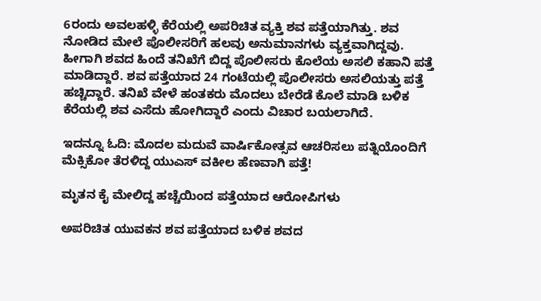6ರಂದು ಅವಲಹಳ್ಳಿ ಕೆರೆಯಲ್ಲಿ ಅಪರಿಚಿತ ವ್ಯಕ್ತಿ ಶವ ಪತ್ತೆಯಾಗಿತ್ತು. ಶವ ನೋಡಿದ ಮೇಲೆ ಪೊಲೀಸರಿಗೆ ಹಲವು ಅನುಮಾನಗಳು ವ್ಯಕ್ತವಾಗಿದ್ದವು. ಹೀಗಾಗಿ ಶವದ ಹಿಂದೆ ತನಿಖೆಗೆ ಬಿದ್ದ ಪೊಲೀಸರು ಕೊಲೆಯ ಅಸಲಿ ಕಹಾನಿ ಪತ್ತೆ ಮಾಡಿದ್ದಾರೆ. ಶವ ಪತ್ತೆಯಾದ 24 ಗಂಟೆಯಲ್ಲಿ ಪೊಲೀಸರು ಅಸಲಿಯತ್ತು ಪತ್ತೆ ಹಚ್ಚಿದ್ದಾರೆ. ತನಿಖೆ ವೇಳೆ ಹಂತಕರು ಮೊದಲು ಬೇರೆಡೆ ಕೊಲೆ ಮಾಡಿ ಬಳಿಕ ಕೆರೆಯಲ್ಲಿ ಶವ ಎಸೆದು ಹೋಗಿದ್ದಾರೆ ಎಂದು ವಿಚಾರ ಬಯಲಾಗಿದೆ.

ಇದನ್ನೂ ಓದಿ: ಮೊದಲ ಮದುವೆ ವಾರ್ಷಿಕೋತ್ಸವ ಆಚರಿಸಲು ಪತ್ನಿಯೊಂದಿಗೆ ಮೆಕ್ಸಿಕೋ ತೆರಳಿದ್ದ ಯುಎಸ್ ವಕೀಲ ಹೆಣವಾಗಿ ಪತ್ತೆ!

ಮೃತನ ಕೈ ಮೇಲಿದ್ದ ಹಚ್ಚೆಯಿಂದ ಪತ್ತೆಯಾದ ಆರೋಪಿಗಳು

ಅಪರಿಚಿತ ಯುವಕನ ಶವ ಪತ್ತೆಯಾದ ಬಳಿಕ ಶವದ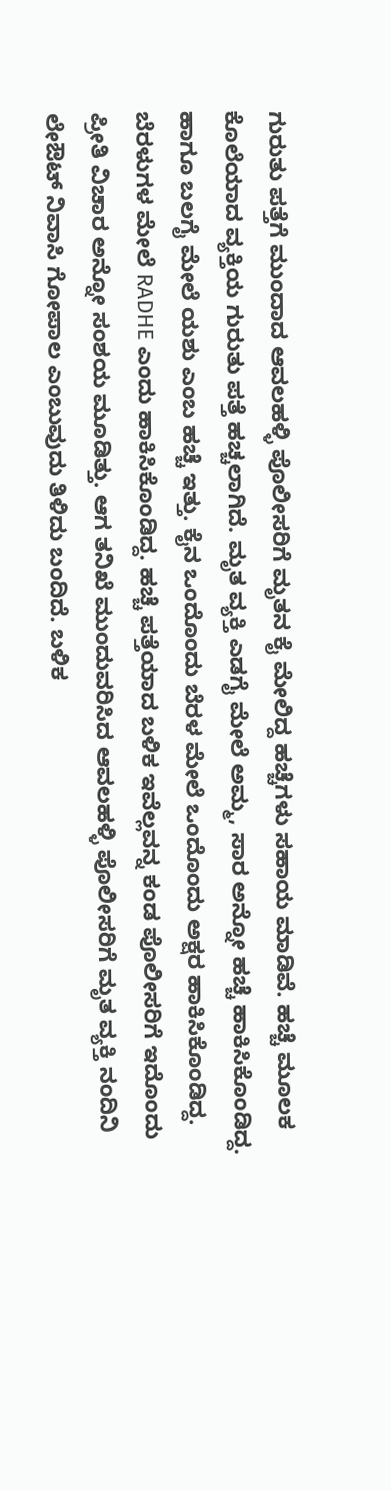ಗುರುತು ಪತ್ತೆಗೆ ಮುಂದಾದ ಆವಲಹಳ್ಳಿ ಪೊಲೀಸರಿಗೆ ಮೃತನ ಕೈ ಮೇಲಿದ್ದ ಹಚ್ಚೆಗಳು ಸಹಾಯ ಮಾಡಿವೆ. ಹಚ್ಚೆ ಮೂಲಕ ಕೊಲೆಯಾದ ವ್ಯಕ್ತಿಯ ಗುರುತು ಪತ್ತೆ ಹಚ್ಚಲಾಗಿದೆ. ಮೃತ ವ್ಯಕ್ತಿ ಎಡಗೈ ಮೇಲೆ ಅಮ್ಮ, ಸಾರ ಅನ್ನೋ ಹಚ್ಚೆ ಹಾಕಿಸಿಕೊಂಡಿದ್ದ. ಹಾಗೂ ಬಲಗೈ ಮೇಲೆ ಯಶು ಎಂಬ ಹಚ್ಚೆ ಇತ್ತು. ಕೈನ ಒಂದೊಂದು ಬೆರಳ ಮೇಲೆ ಒಂದೊಂದು ಅಕ್ಷರ ಹಾಕಿಸಿಕೊಂಡಿದ್ದ. ಬೆರಳುಗಳ ಮೇಲೆ RADHE ಎಂದು ಹಾಕಿಸಿಕೊಂಡಿದ್ದ. ಹಚ್ಚೆ ಪತ್ತೆಯಾದ ಬಳಿಕ ಇವೆಲ್ಲವನ್ನ ಕಂಡ ಪೊಲೀಸರಿಗೆ ಇದೊಂದು ಪ್ರೀತಿ ವಿಚಾರ ಅನ್ನೋ ಸಂಶಯ ಮೂಡಿತ್ತು. ಆಗ ತನಿಖೆ ಮುಂದುವರಿಸಿದ ಆವಲಹಳ್ಳಿ ಪೊಲೀಸರಿಗೆ ಮೃತ ವ್ಯಕ್ತಿ ನಂದಿನಿ ಲೇಔಟ್ ನಿವಾಸಿ ಗೋಪಾಲ ಎಂಬುವುದು ತಿಳಿದು ಬಂದಿದೆ. ಬಳಿಕ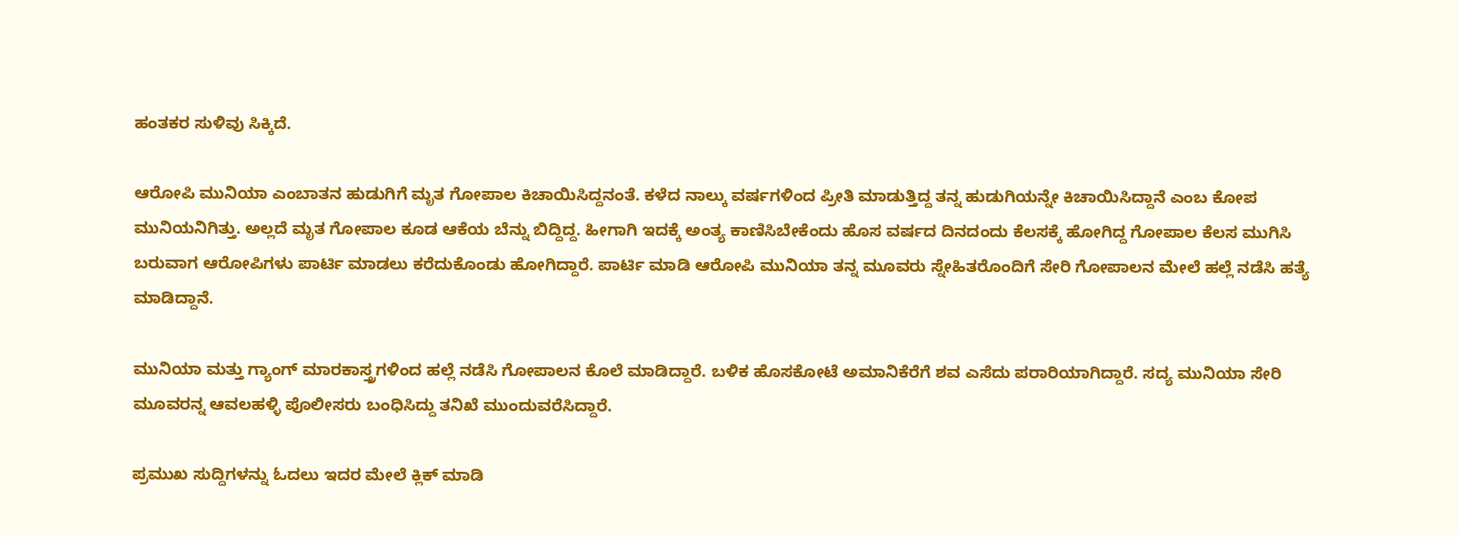ಹಂತಕರ ಸುಳಿವು ಸಿಕ್ಕಿದೆ.

ಆರೋಪಿ ಮುನಿಯಾ ಎಂಬಾತನ ಹುಡುಗಿಗೆ ಮೃತ ಗೋಪಾಲ ಕಿಚಾಯಿಸಿದ್ದನಂತೆ. ಕಳೆದ ನಾಲ್ಕು ವರ್ಷಗಳಿಂದ ಪ್ರೀತಿ ಮಾಡುತ್ತಿದ್ದ ತನ್ನ ಹುಡುಗಿಯನ್ನೇ ಕಿಚಾಯಿಸಿದ್ದಾನೆ ಎಂಬ ಕೋಪ ಮುನಿಯನಿಗಿತ್ತು. ಅಲ್ಲದೆ ಮೃತ ಗೋಪಾಲ ಕೂಡ ಆಕೆಯ ಬೆನ್ನು ಬಿದ್ದಿದ್ದ. ಹೀಗಾಗಿ ಇದಕ್ಕೆ ಅಂತ್ಯ ಕಾಣಿಸಿಬೇಕೆಂದು ಹೊಸ ವರ್ಷದ ದಿನದಂದು ಕೆಲಸಕ್ಕೆ ಹೋಗಿದ್ದ ಗೋಪಾಲ ಕೆಲಸ ಮುಗಿಸಿ ಬರುವಾಗ ಆರೋಪಿಗಳು ಪಾರ್ಟಿ ಮಾಡಲು ಕರೆದುಕೊಂಡು ಹೋಗಿದ್ದಾರೆ. ಪಾರ್ಟಿ ಮಾಡಿ ಆರೋಪಿ ಮುನಿಯಾ ತನ್ನ ಮೂವರು ಸ್ನೇಹಿತರೊಂದಿಗೆ ಸೇರಿ ಗೋಪಾಲನ‌ ಮೇಲೆ ಹಲ್ಲೆ ನಡೆಸಿ ಹತ್ಯೆ ಮಾಡಿದ್ದಾನೆ.

ಮುನಿಯಾ ಮತ್ತು ಗ್ಯಾಂಗ್ ಮಾರಕಾಸ್ತ್ರಗಳಿಂದ ಹಲ್ಲೆ ನಡೆಸಿ ಗೋಪಾಲನ ಕೊಲೆ ಮಾಡಿದ್ದಾರೆ. ಬಳಿಕ ಹೊಸಕೋಟೆ ಅಮಾನಿಕೆರೆಗೆ ಶವ ಎಸೆದು ಪರಾರಿಯಾಗಿದ್ದಾರೆ. ಸದ್ಯ ಮುನಿಯಾ ಸೇರಿ ಮೂವರನ್ನ ಆವಲಹಳ್ಳಿ ಪೊಲೀಸರು ಬಂಧಿಸಿದ್ದು ತನಿಖೆ ಮುಂದುವರೆಸಿದ್ದಾರೆ.

ಪ್ರಮುಖ ಸುದ್ದಿಗಳನ್ನು ಓದಲು ಇದರ ಮೇಲೆ ಕ್ಲಿಕ್ ಮಾಡಿ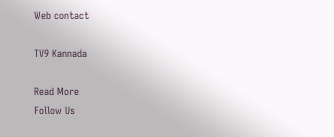Web contact

TV9 Kannada

Read More
Follow Us